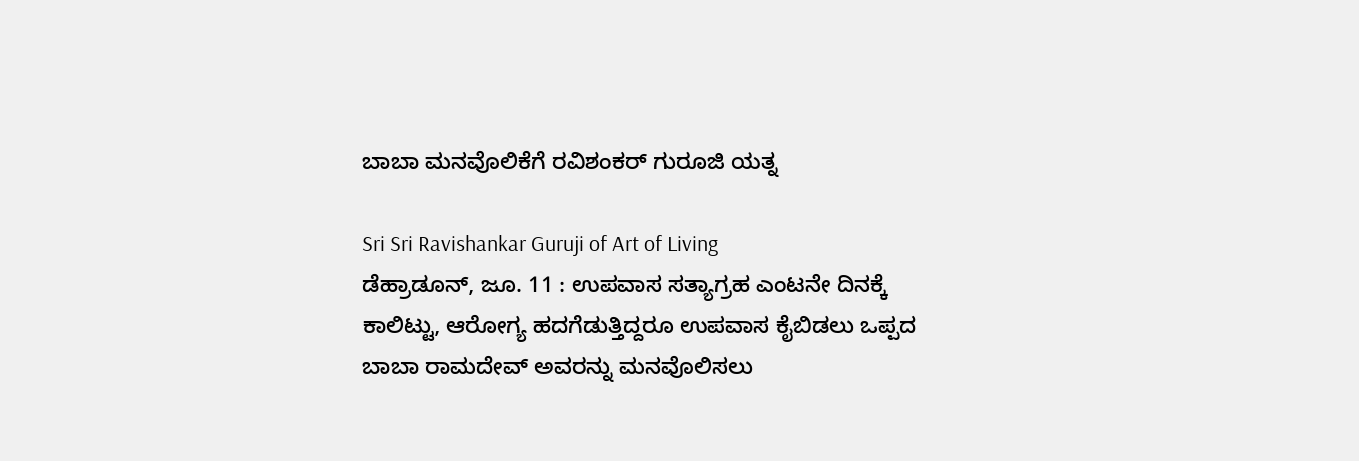ಬಾಬಾ ಮನವೊಲಿಕೆಗೆ ರವಿಶಂಕರ್ ಗುರೂಜಿ ಯತ್ನ

Sri Sri Ravishankar Guruji of Art of Living
ಡೆಹ್ರಾಡೂನ್, ಜೂ. 11 : ಉಪವಾಸ ಸತ್ಯಾಗ್ರಹ ಎಂಟನೇ ದಿನಕ್ಕೆ ಕಾಲಿಟ್ಟು, ಆರೋಗ್ಯ ಹದಗೆಡುತ್ತಿದ್ದರೂ ಉಪವಾಸ ಕೈಬಿಡಲು ಒಪ್ಪದ ಬಾಬಾ ರಾಮದೇವ್ ಅವರನ್ನು ಮನವೊಲಿಸಲು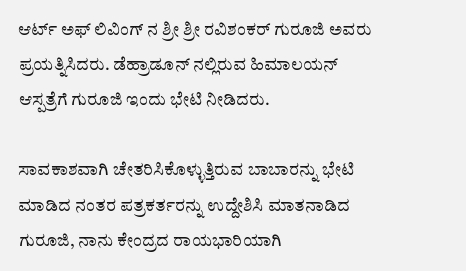ಆರ್ಟ್ ಅಫ್ ಲಿವಿಂಗ್ ನ ಶ್ರೀ ಶ್ರೀ ರವಿಶಂಕರ್ ಗುರೂಜಿ ಅವರು ಪ್ರಯತ್ನಿಸಿದರು. ಡೆಹ್ರಾಡೂನ್ ನಲ್ಲಿರುವ ಹಿಮಾಲಯನ್ ಆಸ್ಪತ್ರೆಗೆ ಗುರೂಜಿ ಇಂದು ಭೇಟಿ ನೀಡಿದರು.

ಸಾವಕಾಶವಾಗಿ ಚೇತರಿಸಿಕೊಳ್ಳುತ್ತಿರುವ ಬಾಬಾರನ್ನು ಭೇಟಿ ಮಾಡಿದ ನಂತರ ಪತ್ರಕರ್ತರನ್ನು ಉದ್ದೇಶಿಸಿ ಮಾತನಾಡಿದ ಗುರೂಜಿ, ನಾನು ಕೇಂದ್ರದ ರಾಯಭಾರಿಯಾಗಿ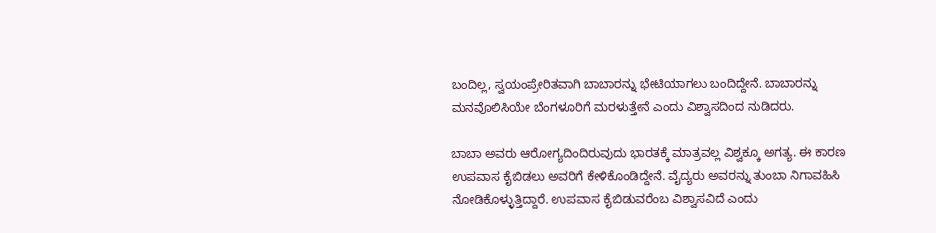ಬಂದಿಲ್ಲ, ಸ್ವಯಂಪ್ರೇರಿತವಾಗಿ ಬಾಬಾರನ್ನು ಭೇಟಿಯಾಗಲು ಬಂದಿದ್ದೇನೆ. ಬಾಬಾರನ್ನು ಮನವೊಲಿಸಿಯೇ ಬೆಂಗಳೂರಿಗೆ ಮರಳುತ್ತೇನೆ ಎಂದು ವಿಶ್ವಾಸದಿಂದ ನುಡಿದರು.

ಬಾಬಾ ಅವರು ಆರೋಗ್ಯದಿಂದಿರುವುದು ಭಾರತಕ್ಕೆ ಮಾತ್ರವಲ್ಲ ವಿಶ್ವಕ್ಕೂ ಅಗತ್ಯ. ಈ ಕಾರಣ ಉಪವಾಸ ಕೈಬಿಡಲು ಅವರಿಗೆ ಕೇಳಿಕೊಂಡಿದ್ದೇನೆ. ವೈದ್ಯರು ಅವರನ್ನು ತುಂಬಾ ನಿಗಾವಹಿಸಿ ನೋಡಿಕೊಳ್ಳುತ್ತಿದ್ದಾರೆ. ಉಪವಾಸ ಕೈಬಿಡುವರೆಂಬ ವಿಶ್ವಾಸವಿದೆ ಎಂದು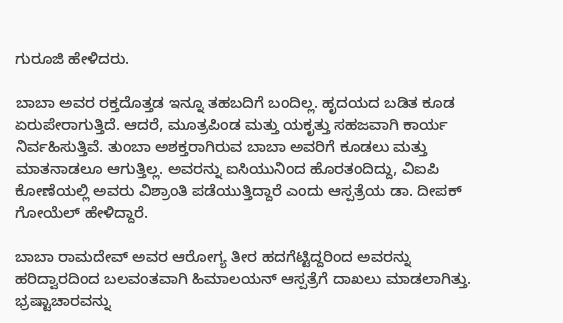ಗುರೂಜಿ ಹೇಳಿದರು.

ಬಾಬಾ ಅವರ ರಕ್ತದೊತ್ತಡ ಇನ್ನೂ ತಹಬದಿಗೆ ಬಂದಿಲ್ಲ. ಹೃದಯದ ಬಡಿತ ಕೂಡ ಏರುಪೇರಾಗುತ್ತಿದೆ. ಆದರೆ, ಮೂತ್ರಪಿಂಡ ಮತ್ತು ಯಕೃತ್ತು ಸಹಜವಾಗಿ ಕಾರ್ಯ ನಿರ್ವಹಿಸುತ್ತಿವೆ. ತುಂಬಾ ಅಶಕ್ತರಾಗಿರುವ ಬಾಬಾ ಅವರಿಗೆ ಕೂಡಲು ಮತ್ತು ಮಾತನಾಡಲೂ ಆಗುತ್ತಿಲ್ಲ. ಅವರನ್ನು ಐಸಿಯುನಿಂದ ಹೊರತಂದಿದ್ದು, ವಿಐಪಿ ಕೋಣೆಯಲ್ಲಿ ಅವರು ವಿಶ್ರಾಂತಿ ಪಡೆಯುತ್ತಿದ್ದಾರೆ ಎಂದು ಆಸ್ಪತ್ರೆಯ ಡಾ. ದೀಪಕ್ ಗೋಯೆಲ್ ಹೇಳಿದ್ದಾರೆ.

ಬಾಬಾ ರಾಮದೇವ್ ಅವರ ಆರೋಗ್ಯ ತೀರ ಹದಗೆಟ್ಟಿದ್ದರಿಂದ ಅವರನ್ನು ಹರಿದ್ವಾರದಿಂದ ಬಲವಂತವಾಗಿ ಹಿಮಾಲಯನ್ ಆಸ್ಪತ್ರೆಗೆ ದಾಖಲು ಮಾಡಲಾಗಿತ್ತು. ಭ್ರಷ್ಟಾಚಾರವನ್ನು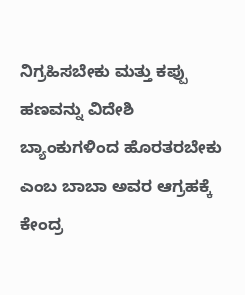ನಿಗ್ರಹಿಸಬೇಕು ಮತ್ತು ಕಪ್ಪು ಹಣವನ್ನು ವಿದೇಶಿ ಬ್ಯಾಂಕುಗಳಿಂದ ಹೊರತರಬೇಕು ಎಂಬ ಬಾಬಾ ಅವರ ಆಗ್ರಹಕ್ಕೆ ಕೇಂದ್ರ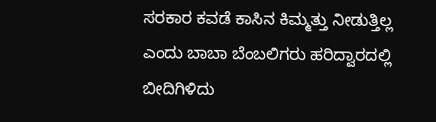ಸರಕಾರ ಕವಡೆ ಕಾಸಿನ ಕಿಮ್ಮತ್ತು ನೀಡುತ್ತಿಲ್ಲ ಎಂದು ಬಾಬಾ ಬೆಂಬಲಿಗರು ಹರಿದ್ವಾರದಲ್ಲಿ ಬೀದಿಗಿಳಿದು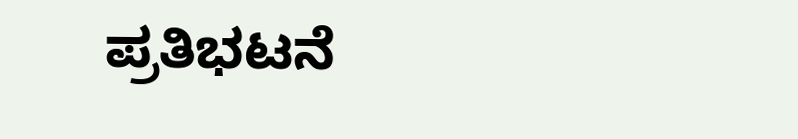ಪ್ರತಿಭಟನೆ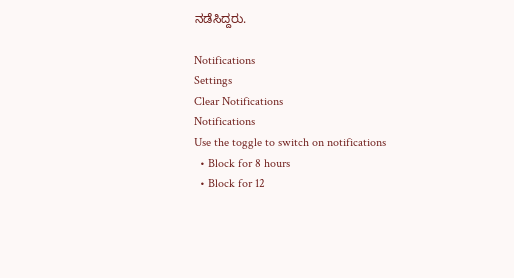ನಡೆಸಿದ್ದರು.

Notifications
Settings
Clear Notifications
Notifications
Use the toggle to switch on notifications
  • Block for 8 hours
  • Block for 12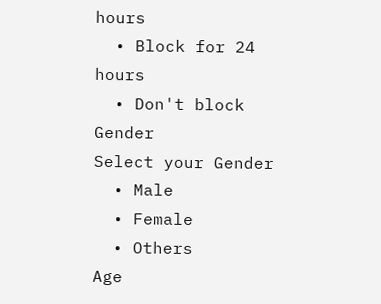hours
  • Block for 24 hours
  • Don't block
Gender
Select your Gender
  • Male
  • Female
  • Others
Age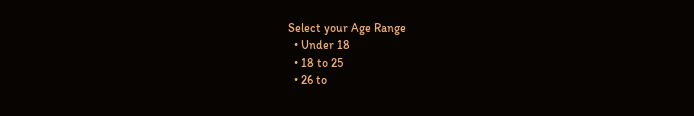Select your Age Range
  • Under 18
  • 18 to 25
  • 26 to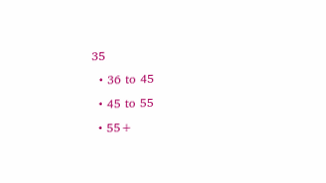35
  • 36 to 45
  • 45 to 55
  • 55+